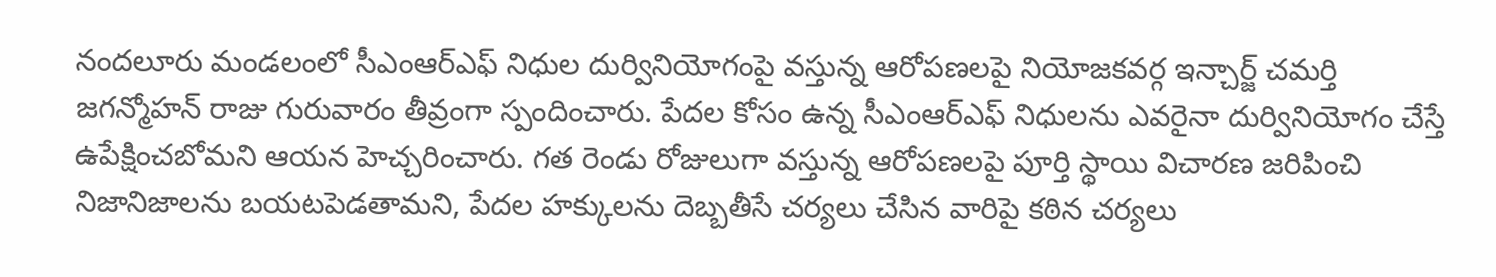నందలూరు మండలంలో సీఎంఆర్ఎఫ్ నిధుల దుర్వినియోగంపై వస్తున్న ఆరోపణలపై నియోజకవర్గ ఇన్చార్జ్ చమర్తి జగన్మోహన్ రాజు గురువారం తీవ్రంగా స్పందించారు. పేదల కోసం ఉన్న సీఎంఆర్ఎఫ్ నిధులను ఎవరైనా దుర్వినియోగం చేస్తే ఉపేక్షించబోమని ఆయన హెచ్చరించారు. గత రెండు రోజులుగా వస్తున్న ఆరోపణలపై పూర్తి స్థాయి విచారణ జరిపించి నిజానిజాలను బయటపెడతామని, పేదల హక్కులను దెబ్బతీసే చర్యలు చేసిన వారిపై కఠిన చర్యలు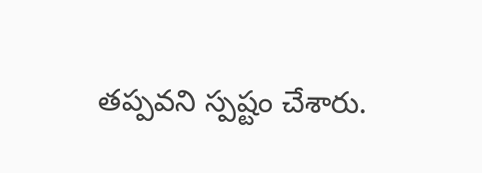తప్పవని స్పష్టం చేశారు.